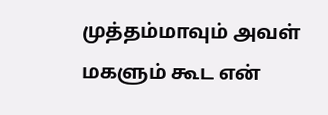முத்தம்மாவும் அவள் மகளும் கூட என்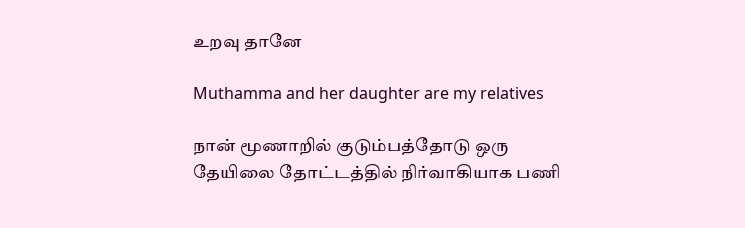உறவு தானே

Muthamma and her daughter are my relatives

நான் மூணாறில் குடும்பத்தோடு ஒரு தேயிலை தோட்டத்தில் நிர்வாகியாக பணி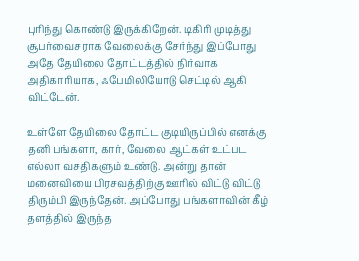புரிந்து கொண்டு இருக்கிறேன். டிகிரி முடித்து சூபர்வைசராக வேலைக்கு சேர்ந்து இப்போது அதே தேயிலை தோட்டத்தில் நிர்வாக அதிகாரியாக, ஃபேமிலியோடு செட்டில் ஆகி விட்டேன்.

உள்ளே தேயிலை தோட்ட குடியிருப்பில் எனக்கு தனி பங்களா, கார், வேலை ஆட்கள் உட்பட எல்லா வசதிகளும் உண்டு. அன்று தான் மனைவியை பிரசவத்திற்கு ஊரில் விட்டு விட்டு திரும்பி இருந்தேன். அப்போது பங்களாவின் கீழ் தளத்தில் இருந்த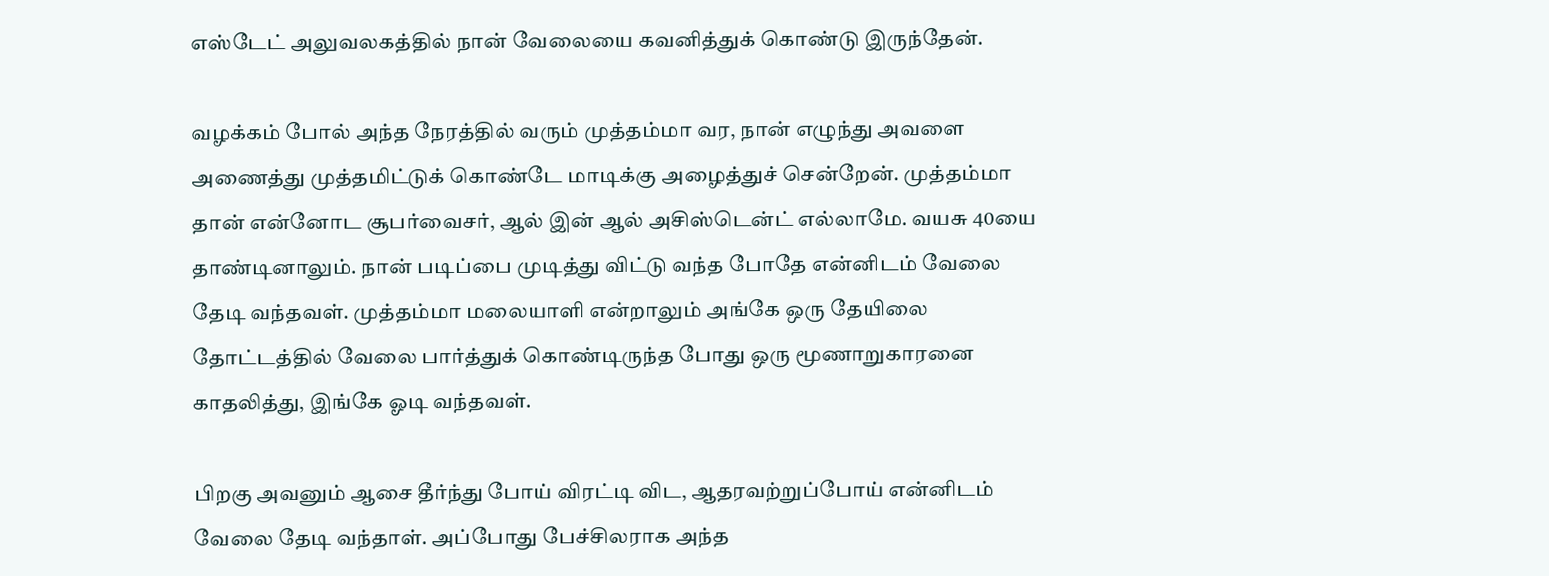எஸ்டேட் அலுவலகத்தில் நான் வேலையை கவனித்துக் கொண்டு இருந்தேன்.

வழக்கம் போல் அந்த நேரத்தில் வரும் முத்தம்மா வர, நான் எழுந்து அவளை அணைத்து முத்தமிட்டுக் கொண்டே மாடிக்கு அழைத்துச் சென்றேன். முத்தம்மா தான் என்னோட சூபர்வைசர், ஆல் இன் ஆல் அசிஸ்டென்ட் எல்லாமே. வயசு 40யை தாண்டினாலும். நான் படிப்பை முடித்து விட்டு வந்த போதே என்னிடம் வேலை தேடி வந்தவள். முத்தம்மா மலையாளி என்றாலும் அங்கே ஒரு தேயிலை தோட்டத்தில் வேலை பார்த்துக் கொண்டிருந்த போது ஒரு மூணாறுகாரனை காதலித்து, இங்கே ஓடி வந்தவள்.

பிறகு அவனும் ஆசை தீர்ந்து போய் விரட்டி விட, ஆதரவற்றுப்போய் என்னிடம் வேலை தேடி வந்தாள். அப்போது பேச்சிலராக அந்த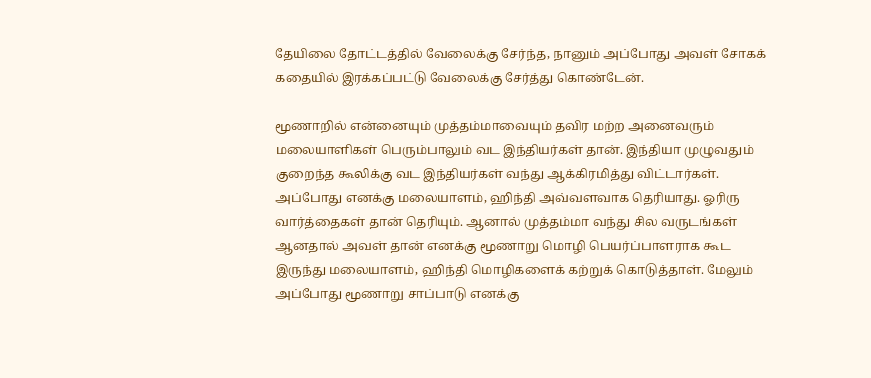தேயிலை தோட்டத்தில் வேலைக்கு சேர்ந்த, நானும் அப்போது அவள் சோகக் கதையில் இரக்கப்பட்டு வேலைக்கு சேர்த்து கொண்டேன்.

மூணாறில் என்னையும் முத்தம்மாவையும் தவிர மற்ற அனைவரும் மலையாளிகள் பெரும்பாலும் வட இந்தியர்கள் தான். இந்தியா முழுவதும் குறைந்த கூலிக்கு வட இந்தியர்கள் வந்து ஆக்கிரமித்து விட்டார்கள். அப்போது எனக்கு மலையாளம், ஹிந்தி அவ்வளவாக தெரியாது. ஓரிரு வார்த்தைகள் தான் தெரியும். ஆனால் முத்தம்மா வந்து சில வருடங்கள் ஆனதால் அவள் தான் எனக்கு மூணாறு மொழி பெயர்ப்பாளராக கூட இருந்து மலையாளம், ஹிந்தி மொழிகளைக் கற்றுக் கொடுத்தாள். மேலும் அப்போது மூணாறு சாப்பாடு எனக்கு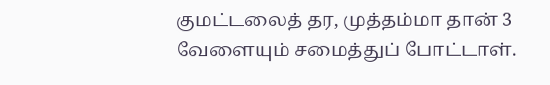குமட்டலைத் தர, முத்தம்மா தான் 3 வேளையும் சமைத்துப் போட்டாள்.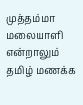முத்தம்மா மலையாளி என்றாலும் தமிழ் மணக்க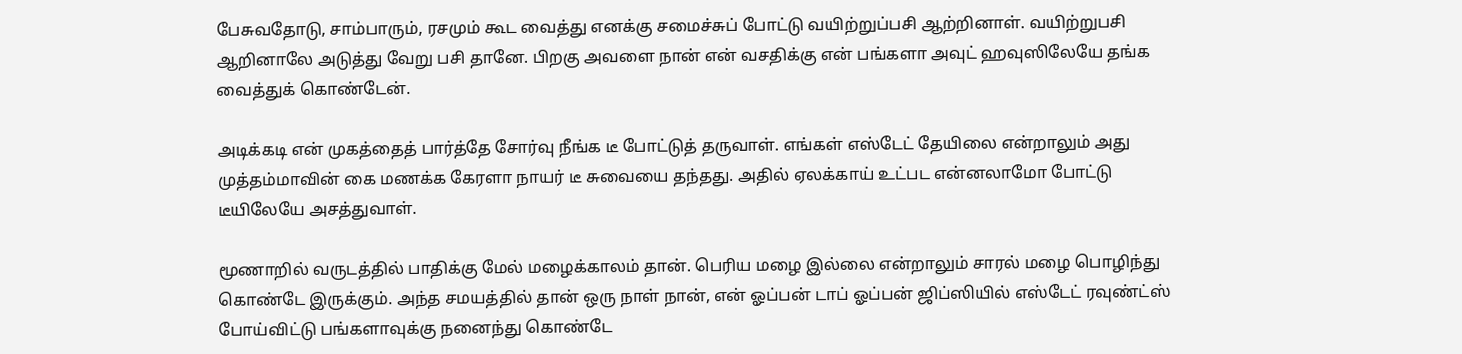பேசுவதோடு, சாம்பாரும், ரசமும் கூட வைத்து எனக்கு சமைச்சுப் போட்டு வயிற்றுப்பசி ஆற்றினாள். வயிற்றுபசி ஆறினாலே அடுத்து வேறு பசி தானே. பிறகு அவளை நான் என் வசதிக்கு என் பங்களா அவுட் ஹவுஸிலேயே தங்க வைத்துக் கொண்டேன்.

அடிக்கடி என் முகத்தைத் பார்த்தே சோர்வு நீங்க டீ போட்டுத் தருவாள். எங்கள் எஸ்டேட் தேயிலை என்றாலும் அது முத்தம்மாவின் கை மணக்க கேரளா நாயர் டீ சுவையை தந்தது. அதில் ஏலக்காய் உட்பட என்னலாமோ போட்டு டீயிலேயே அசத்துவாள்.

மூணாறில் வருடத்தில் பாதிக்கு மேல் மழைக்காலம் தான். பெரிய மழை இல்லை என்றாலும் சாரல் மழை பொழிந்து கொண்டே இருக்கும். அந்த சமயத்தில் தான் ஒரு நாள் நான், என் ஓப்பன் டாப் ஓப்பன் ஜிப்ஸியில் எஸ்டேட் ரவுண்ட்ஸ் போய்விட்டு பங்களாவுக்கு நனைந்து கொண்டே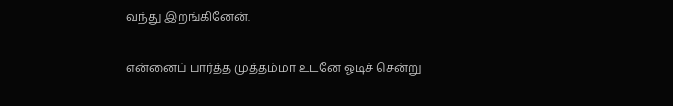வந்து இறங்கினேன்.

என்னைப் பார்த்த முத்தம்மா உடனே ஓடிச் சென்று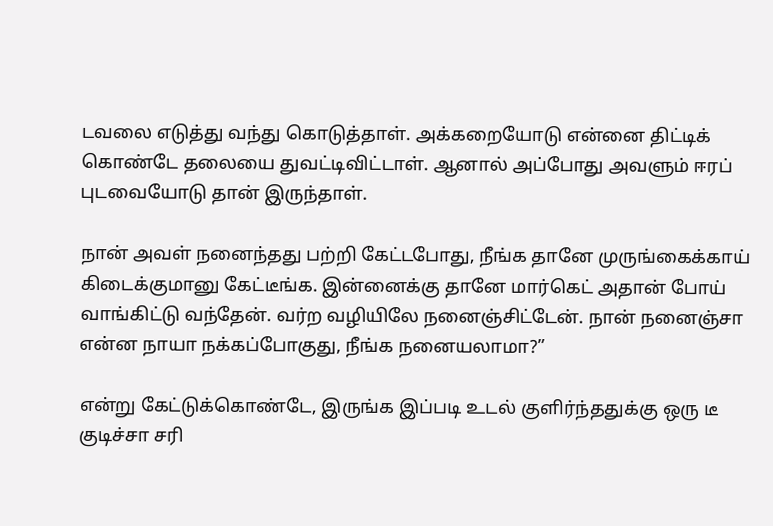டவலை எடுத்து வந்து கொடுத்தாள். அக்கறையோடு என்னை திட்டிக் கொண்டே தலையை துவட்டிவிட்டாள். ஆனால் அப்போது அவளும் ஈரப் புடவையோடு தான் இருந்தாள்.

நான் அவள் நனைந்தது பற்றி கேட்டபோது, நீங்க தானே முருங்கைக்காய் கிடைக்குமானு கேட்டீங்க. இன்னைக்கு தானே மார்கெட் அதான் போய் வாங்கிட்டு வந்தேன். வர்ற வழியிலே நனைஞ்சிட்டேன். நான் நனைஞ்சா என்ன நாயா நக்கப்போகுது, நீங்க நனையலாமா?”

என்று கேட்டுக்கொண்டே, இருங்க இப்படி உடல் குளிர்ந்ததுக்கு ஒரு டீ குடிச்சா சரி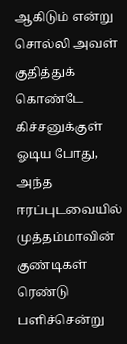ஆகிடும் என்று சொல்லி அவள் குதித்துக் கொண்டே கிச்சனுக்குள் ஓடிய போது, அந்த ஈரப்புடவையில் முத்தம்மாவின் குண்டிகள் ரெண்டு பளிச்சென்று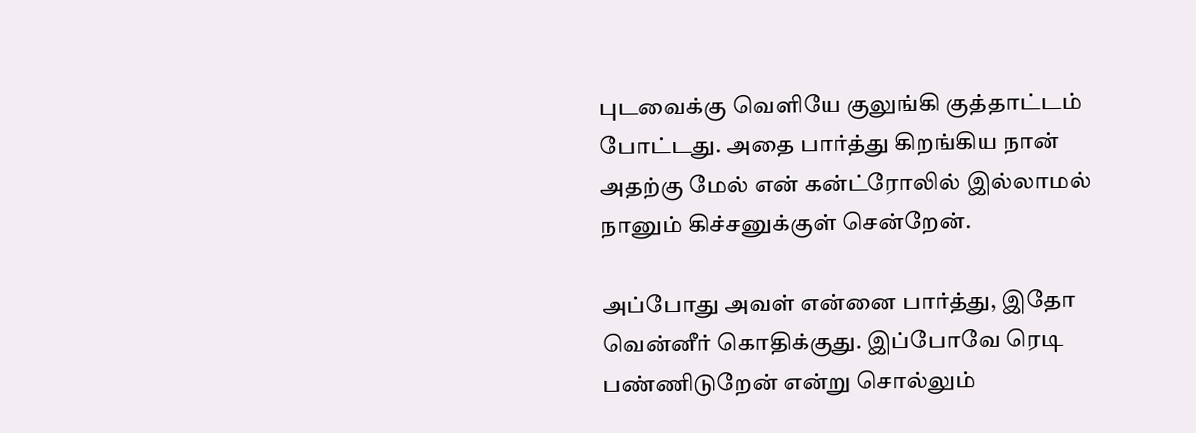புடவைக்கு வெளியே குலுங்கி குத்தாட்டம் போட்டது. அதை பார்த்து கிறங்கிய நான் அதற்கு மேல் என் கன்ட்ரோலில் இல்லாமல் நானும் கிச்சனுக்குள் சென்றேன்.

அப்போது அவள் என்னை பார்த்து, இதோ வென்னீர் கொதிக்குது. இப்போவே ரெடி பண்ணிடுறேன் என்று சொல்லும்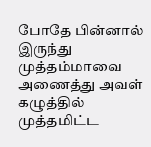போதே பின்னால் இருந்து முத்தம்மாவை அணைத்து அவள் கழுத்தில் முத்தமிட்ட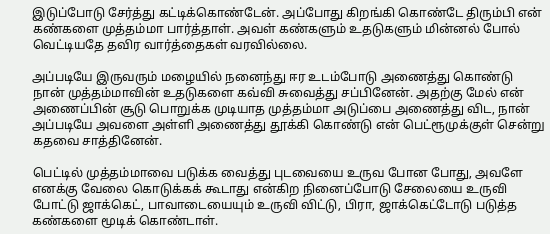இடுப்போடு சேர்த்து கட்டிக்கொண்டேன். அப்போது கிறங்கி கொண்டே திரும்பி என் கண்களை முத்தம்மா பார்த்தாள். அவள் கண்களும் உதடுகளும் மின்னல் போல் வெட்டியதே தவிர வார்த்தைகள் வரவில்லை.

அப்படியே இருவரும் மழையில் நனைந்து ஈர உடம்போடு அணைத்து கொண்டு நான் முத்தம்மாவின் உதடுகளை கவ்வி சுவைத்து சப்பினேன். அதற்கு மேல் என் அணைப்பின் சூடு பொறுக்க முடியாத முத்தம்மா அடுப்பை அணைத்து விட, நான் அப்படியே அவளை அள்ளி அணைத்து தூக்கி கொண்டு என் பெட்ரூமுக்குள் சென்று கதவை சாத்தினேன்.

பெட்டில் முத்தம்மாவை படுக்க வைத்து புடவையை உருவ போன போது, அவளே எனக்கு வேலை கொடுக்கக் கூடாது என்கிற நினைப்போடு சேலையை உருவி போட்டு ஜாக்கெட், பாவாடையையும் உருவி விட்டு, பிரா, ஜாக்கெட்டோடு படுத்த கண்களை மூடிக் கொண்டாள்.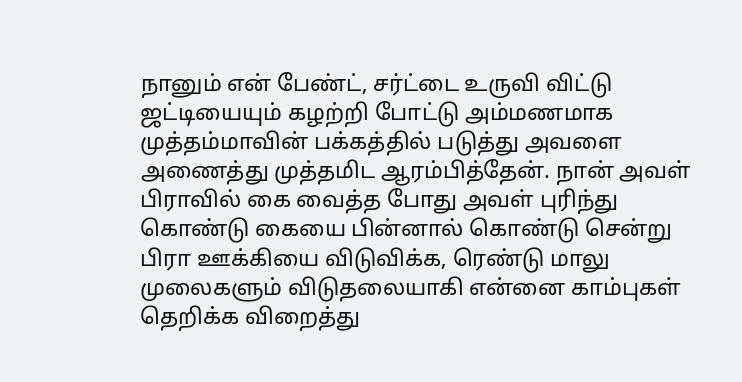நானும் என் பேண்ட், சர்ட்டை உருவி விட்டு ஜட்டியையும் கழற்றி போட்டு அம்மணமாக முத்தம்மாவின் பக்கத்தில் படுத்து அவளை அணைத்து முத்தமிட ஆரம்பித்தேன். நான் அவள் பிராவில் கை வைத்த போது அவள் புரிந்து கொண்டு கையை பின்னால் கொண்டு சென்று பிரா ஊக்கியை விடுவிக்க, ரெண்டு மாலு முலைகளும் விடுதலையாகி என்னை காம்புகள் தெறிக்க விறைத்து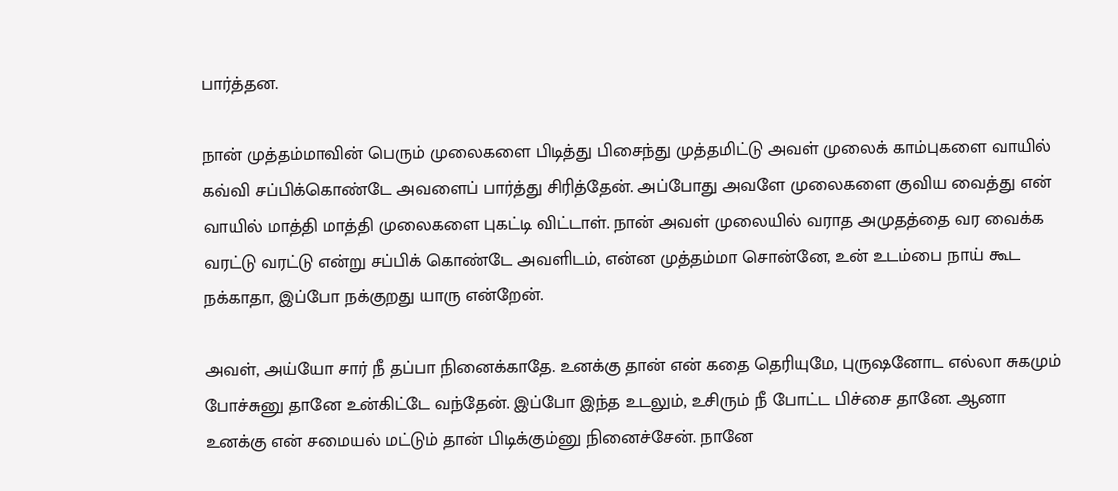பார்த்தன.

நான் முத்தம்மாவின் பெரும் முலைகளை பிடித்து பிசைந்து முத்தமிட்டு அவள் முலைக் காம்புகளை வாயில் கவ்வி சப்பிக்கொண்டே அவளைப் பார்த்து சிரித்தேன். அப்போது அவளே முலைகளை குவிய வைத்து என் வாயில் மாத்தி மாத்தி முலைகளை புகட்டி விட்டாள். நான் அவள் முலையில் வராத அமுதத்தை வர வைக்க வரட்டு வரட்டு என்று சப்பிக் கொண்டே அவளிடம், என்ன முத்தம்மா சொன்னே, உன் உடம்பை நாய் கூட நக்காதா, இப்போ நக்குறது யாரு என்றேன்.

அவள், அய்யோ சார் நீ தப்பா நினைக்காதே. உனக்கு தான் என் கதை தெரியுமே, புருஷனோட எல்லா சுகமும் போச்சுனு தானே உன்கிட்டே வந்தேன். இப்போ இந்த உடலும், உசிரும் நீ போட்ட பிச்சை தானே. ஆனா உனக்கு என் சமையல் மட்டும் தான் பிடிக்கும்னு நினைச்சேன். நானே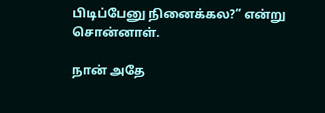பிடிப்பேனு நினைக்கல?” என்று சொன்னாள்.

நான் அதே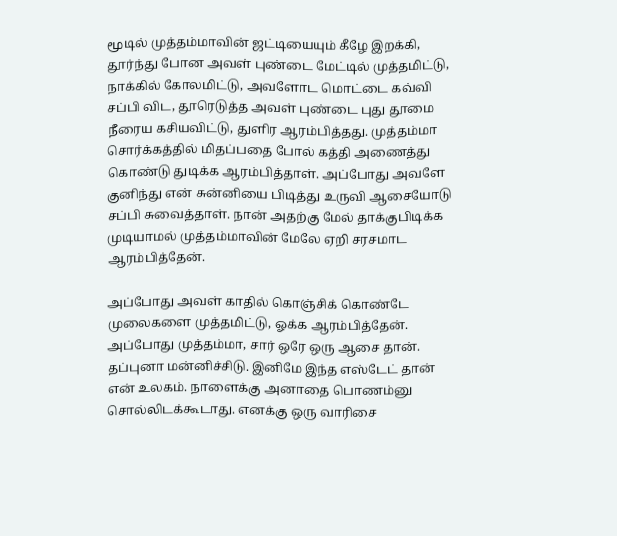மூடில் முத்தம்மாவின் ஜட்டியையும் கீழே இறக்கி, தூர்ந்து போன அவள் புண்டை மேட்டில் முத்தமிட்டு, நாக்கில் கோலமிட்டு, அவளோட மொட்டை கவ்வி சப்பி விட, தூரெடுத்த அவள் புண்டை புது தூமை நீரைய கசியவிட்டு, துளிர ஆரம்பித்தது. முத்தம்மா சொர்க்கத்தில் மிதப்பதை போல் கத்தி அணைத்து கொண்டு துடிக்க ஆரம்பித்தாள். அப்போது அவளே குனிந்து என் சுன்னியை பிடித்து உருவி ஆசையோடு சப்பி சுவைத்தாள். நான் அதற்கு மேல் தாக்குபிடிக்க முடியாமல் முத்தம்மாவின் மேலே ஏறி சரசமாட ஆரம்பித்தேன்.

அப்போது அவள் காதில் கொஞ்சிக் கொண்டே முலைகளை முத்தமிட்டு, ஓக்க ஆரம்பித்தேன். அப்போது முத்தம்மா, சார் ஒரே ஒரு ஆசை தான். தப்புனா மன்னிச்சிடு. இனிமே இந்த எஸ்டேட் தான் என் உலகம். நாளைக்கு அனாதை பொணம்னு சொல்லிடக்கூடாது. எனக்கு ஒரு வாரிசை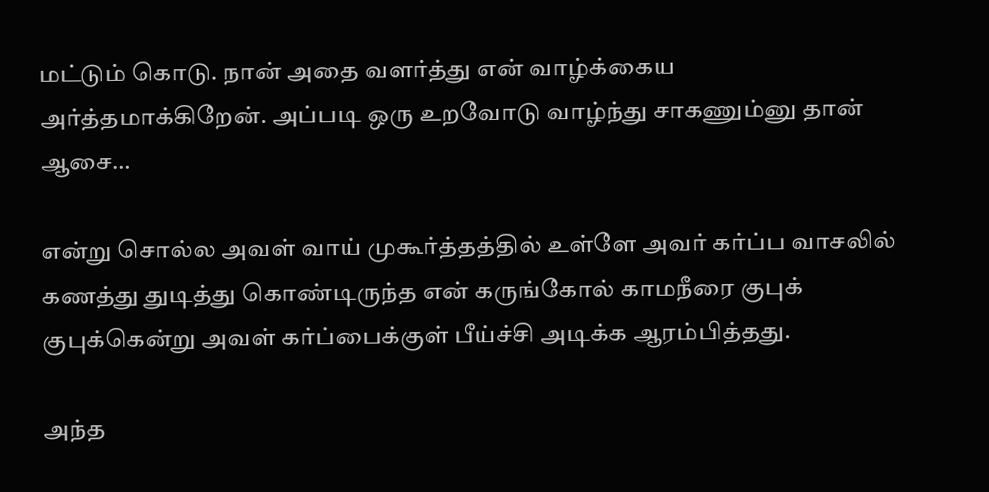மட்டும் கொடு. நான் அதை வளர்த்து என் வாழ்க்கைய அர்த்தமாக்கிறேன். அப்படி ஒரு உறவோடு வாழ்ந்து சாகணும்னு தான் ஆசை…

என்று சொல்ல அவள் வாய் முகூர்த்தத்தில் உள்ளே அவர் கர்ப்ப வாசலில் கணத்து துடித்து கொண்டிருந்த என் கருங்கோல் காமநீரை குபுக் குபுக்கென்று அவள் கர்ப்பைக்குள் பீய்ச்சி அடிக்க ஆரம்பித்தது.

அந்த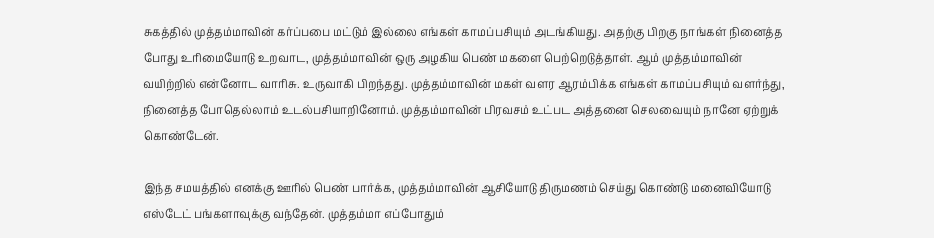சுகத்தில் முத்தம்மாவின் கர்ப்பபை மட்டும் இல்லை எங்கள் காமப்பசியும் அடங்கியது. அதற்கு பிறகு நாங்கள் நினைத்த போது உரிமையோடு உறவாட, முத்தம்மாவின் ஒரு அழகிய பெண் மகளை பெற்றெடுத்தாள். ஆம் முத்தம்மாவின் வயிற்றில் என்னோட வாரிசு. உருவாகி பிறந்தது. முத்தம்மாவின் மகள் வளர ஆரம்பிக்க எங்கள் காமப்பசியும் வளர்ந்து, நினைத்த போதெல்லாம் உடல்பசியாறினோம். முத்தம்மாவின் பிரவசம் உட்பட அத்தனை செலவையும் நானே ஏற்றுக் கொண்டேன்.

இந்த சமயத்தில் எனக்கு ஊரில் பெண் பார்க்க, முத்தம்மாவின் ஆசியோடு திருமணம் செய்து கொண்டு மனைவியோடு எஸ்டேட் பங்களாவுக்கு வந்தேன். முத்தம்மா எப்போதும்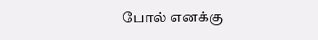போல் எனக்கு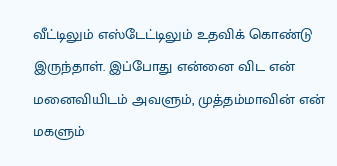வீட்டிலும் எஸ்டேட்டிலும் உதவிக் கொண்டு இருந்தாள். இப்போது என்னை விட என் மனைவியிடம் அவளும், முத்தம்மாவின் என் மகளும்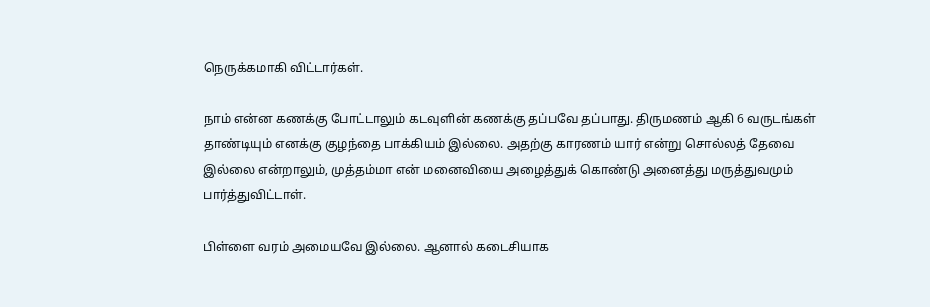நெருக்கமாகி விட்டார்கள்.

நாம் என்ன கணக்கு போட்டாலும் கடவுளின் கணக்கு தப்பவே தப்பாது. திருமணம் ஆகி 6 வருடங்கள் தாண்டியும் எனக்கு குழந்தை பாக்கியம் இல்லை. அதற்கு காரணம் யார் என்று சொல்லத் தேவை இல்லை என்றாலும், முத்தம்மா என் மனைவியை அழைத்துக் கொண்டு அனைத்து மருத்துவமும் பார்த்துவிட்டாள்.

பிள்ளை வரம் அமையவே இல்லை. ஆனால் கடைசியாக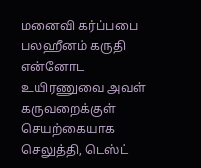மனைவி கர்ப்பபை பலஹீனம் கருதி என்னோட உயிரணுவை அவள் கருவறைக்குள் செயற்கையாக செலுத்தி, டெஸ்ட்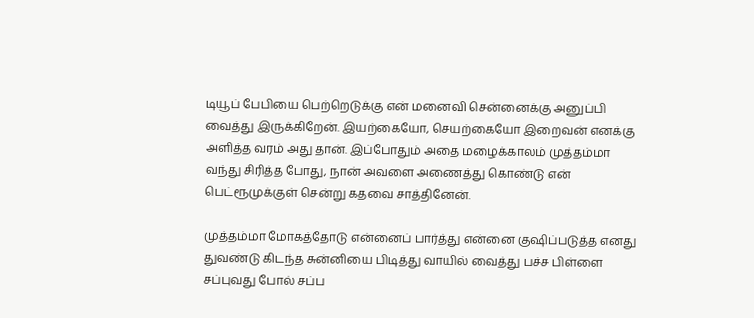டியூப் பேபியை பெற்றெடுக்கு என் மனைவி சென்னைக்கு அனுப்பி வைத்து இருக்கிறேன். இயற்கையோ, செயற்கையோ இறைவன் எனக்கு அளித்த வரம் அது தான். இப்போதும் அதை மழைக்காலம் முத்தம்மா வந்து சிரித்த போது, நான் அவளை அணைத்து கொண்டு என் பெட்ரூமுக்குள் சென்று கதவை சாத்தினேன்.

முத்தம்மா மோகத்தோடு என்னைப் பார்த்து என்னை குஷிப்படுத்த எனது துவண்டு கிடந்த சுன்னியை பிடித்து வாயில் வைத்து பச்ச பிள்ளை சப்புவது போல் சப்ப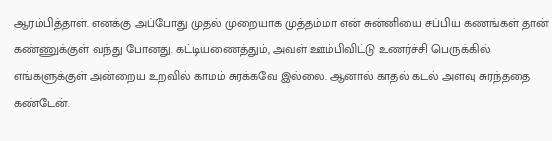ஆரம்பித்தாள். எனக்கு அப்போது முதல் முறையாக முத்தம்மா என் சுன்னியை சப்பிய கணங்கள் தான் கண்ணுக்குள் வந்து போனது. கட்டியணைத்தும், அவள் ஊம்பிவிட்டு உணர்ச்சி பெருக்கில் எங்களுக்குள் அன்றைய உறவில் காமம் சுரக்கவே இல்லை. ஆனால் காதல் கடல் அளவு சுரந்ததை கண்டேன்.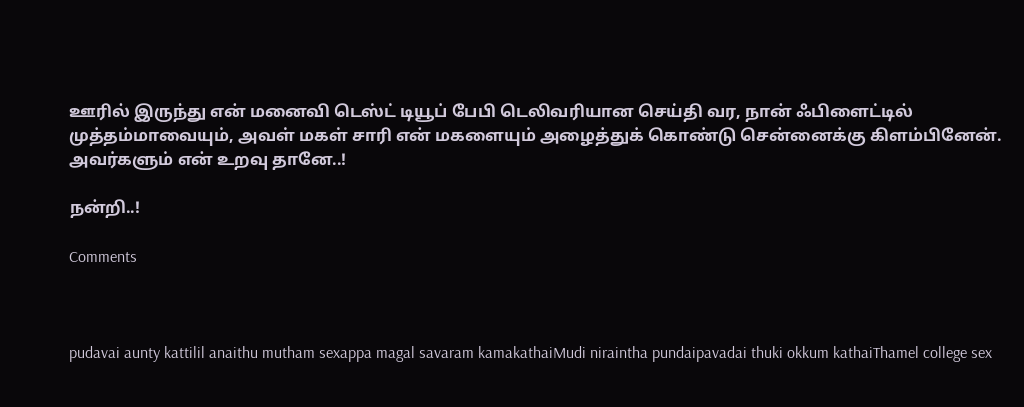ஊரில் இருந்து என் மனைவி டெஸ்ட் டியூப் பேபி டெலிவரியான செய்தி வர, நான் ஃபிளைட்டில் முத்தம்மாவையும், அவள் மகள் சாரி என் மகளையும் அழைத்துக் கொண்டு சென்னைக்கு கிளம்பினேன். அவர்களும் என் உறவு தானே..!

நன்றி..!

Comments



pudavai aunty kattilil anaithu mutham sexappa magal savaram kamakathaiMudi niraintha pundaipavadai thuki okkum kathaiThamel college sex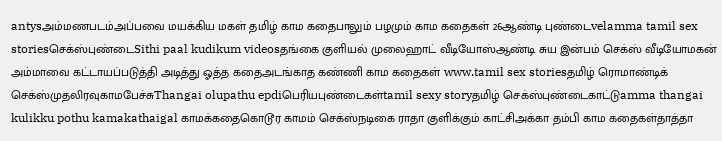antysஅம்மணபடம்அப்பவை மயக்கிய மகள் தமிழ் காம கதைபாலும் பழமும் காம கதைகள் 26ஆண்டி புண்டைvelamma tamil sex storiesசெக்ஸ்புண்டைSithi paal kudikum videosதங்கை குளியல் முலைஹாட் வீடியோஸ்ஆண்டி சுய இன்பம் செக்ஸ் வீடியோமகன் அம்மாவை கட்டாயப்படுத்தி அடித்து ஓத்த கதைஅடங்காத கண்ணி காம கதைகள் www.tamil sex storiesதமிழ் ரொமாண்டிக் செக்ஸ்முதலிரவுகாமபேச்சுThangai olupathu epdiபெரியபுண்டைகள்tamil sexy storyதமிழ் செக்ஸ்புண்டைகாட்டுamma thangai kulikku pothu kamakathaigal காமக்கதைகொடூர காமம் செக்ஸ்நடிகை ராதா குளிக்கும் காட்சிஅக்கா தம்பி காம கதைகள்தாத்தா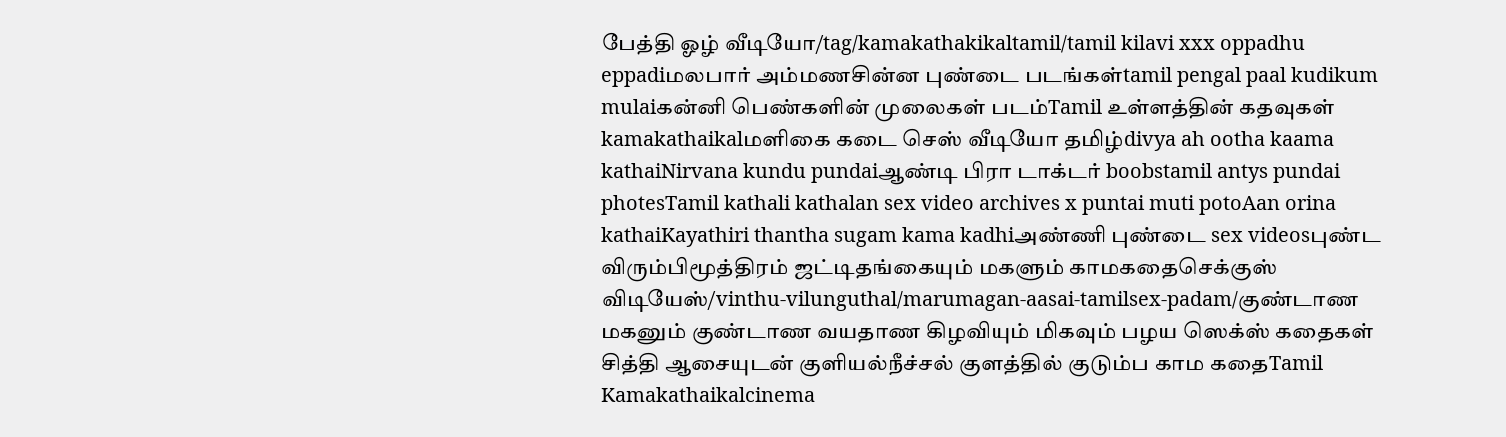பேத்தி ஓழ் வீடியோ/tag/kamakathakikaltamil/tamil kilavi xxx oppadhu eppadiமலபார் அம்மணசின்ன புண்டை படங்கள்tamil pengal paal kudikum mulaiகன்னி பெண்களின் முலைகள் படம்Tamil உள்ளத்தின் கதவுகள் kamakathaikalமளிகை கடை செஸ் வீடியோ தமிழ்divya ah ootha kaama kathaiNirvana kundu pundaiஆண்டி பிரா டாக்டர் boobstamil antys pundai photesTamil kathali kathalan sex video archives x puntai muti potoAan orina kathaiKayathiri thantha sugam kama kadhiஅண்ணி புண்டை sex videosபுண்ட விரும்பிமூத்திரம் ஜட்டிதங்கையும் மகளும் காமகதைசெக்குஸ் விடியேஸ்/vinthu-vilunguthal/marumagan-aasai-tamilsex-padam/குண்டாண மகனும் குண்டாண வயதாண கிழவியும் மிகவும் பழய ஸெக்ஸ் கதைகள் சித்தி ஆசையுடன் குளியல்நீச்சல் குளத்தில் குடும்ப காம கதைTamil Kamakathaikalcinema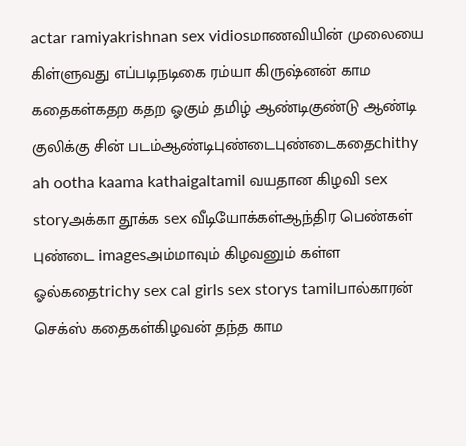actar ramiyakrishnan sex vidiosமாணவியின் முலையை கிள்ளுவது எப்படிநடிகை ரம்யா கிருஷ்னன் காம கதைகள்கதற கதற ஓகும் தமிழ் ஆண்டிகுண்டு ஆண்டி குலிக்கு சின் படம்ஆண்டிபுண்டைபுண்டைகதைchithy ah ootha kaama kathaigaltamil வயதான கிழவி sex storyஅக்கா தூக்க sex வீடியோக்கள்ஆந்திர பெண்கள் புண்டை imagesஅம்மாவும் கிழவனும் கள்ள ஓல்கதைtrichy sex cal girls sex storys tamilபால்காரன் செக்ஸ் கதைகள்கிழவன் தந்த காம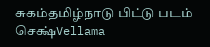சுகம்தமிழ்நாடு பிட்டு படம் செக்ஷ்Vellama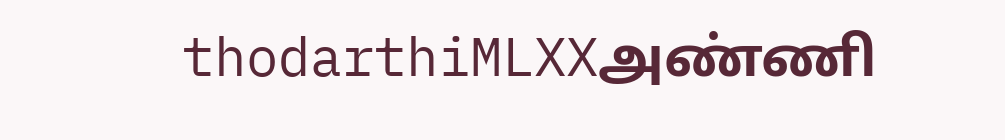thodarthiMLXXஅண்ணி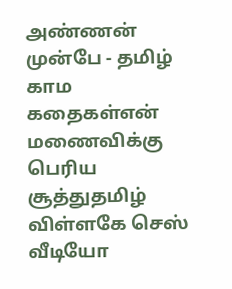அண்ணன் முன்பே - தமிழ் காம கதைகள்என் மணைவிக்கு பெரிய சூத்துதமிழ் விள்ளகே செஸ் வீடியோ